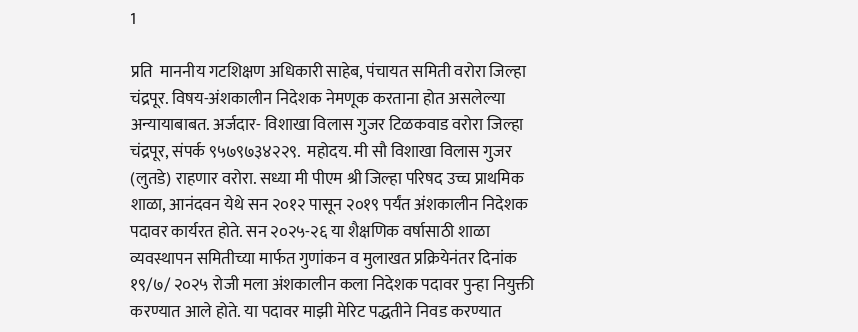1

प्रति  माननीय गटशिक्षण अधिकारी साहेब, पंचायत समिती वरोरा जिल्हा चंद्रपूर. विषय-अंशकालीन निदेशक नेमणूक करताना होत असलेल्या अन्यायाबाबत. अर्जदार- विशाखा विलास गुजर टिळकवाड वरोरा जिल्हा चंद्रपूर, संपर्क ९५७९७३४२२९.  महोदय. मी सौ विशाखा विलास गुजर (लुतडे) राहणार वरोरा. सध्या मी पीएम श्री जिल्हा परिषद उच्च प्राथमिक शाळा, आनंदवन येथे सन २०१२ पासून २०१९ पर्यंत अंशकालीन निदेशक पदावर कार्यरत होते. सन २०२५-२६ या शैक्षणिक वर्षासाठी शाळा व्यवस्थापन समितीच्या मार्फत गुणांकन व मुलाखत प्रक्रियेनंतर दिनांक १९/७/ २०२५ रोजी मला अंशकालीन कला निदेशक पदावर पुन्हा नियुक्ती करण्यात आले होते. या पदावर माझी मेरिट पद्धतीने निवड करण्यात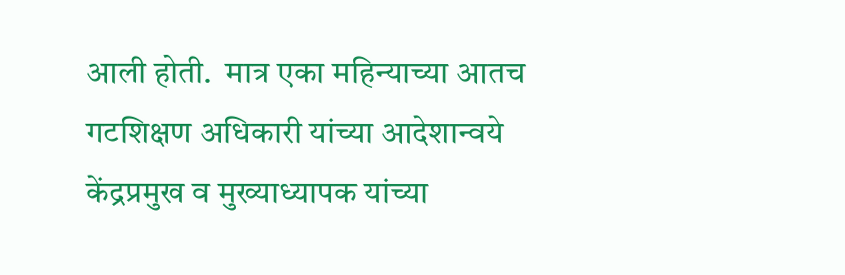आली होती.  मात्र एका महिन्याच्या आतच गटशिक्षण अधिकारी यांच्या आदेशान्वये केंद्रप्रमुख व मुख्याध्यापक यांच्या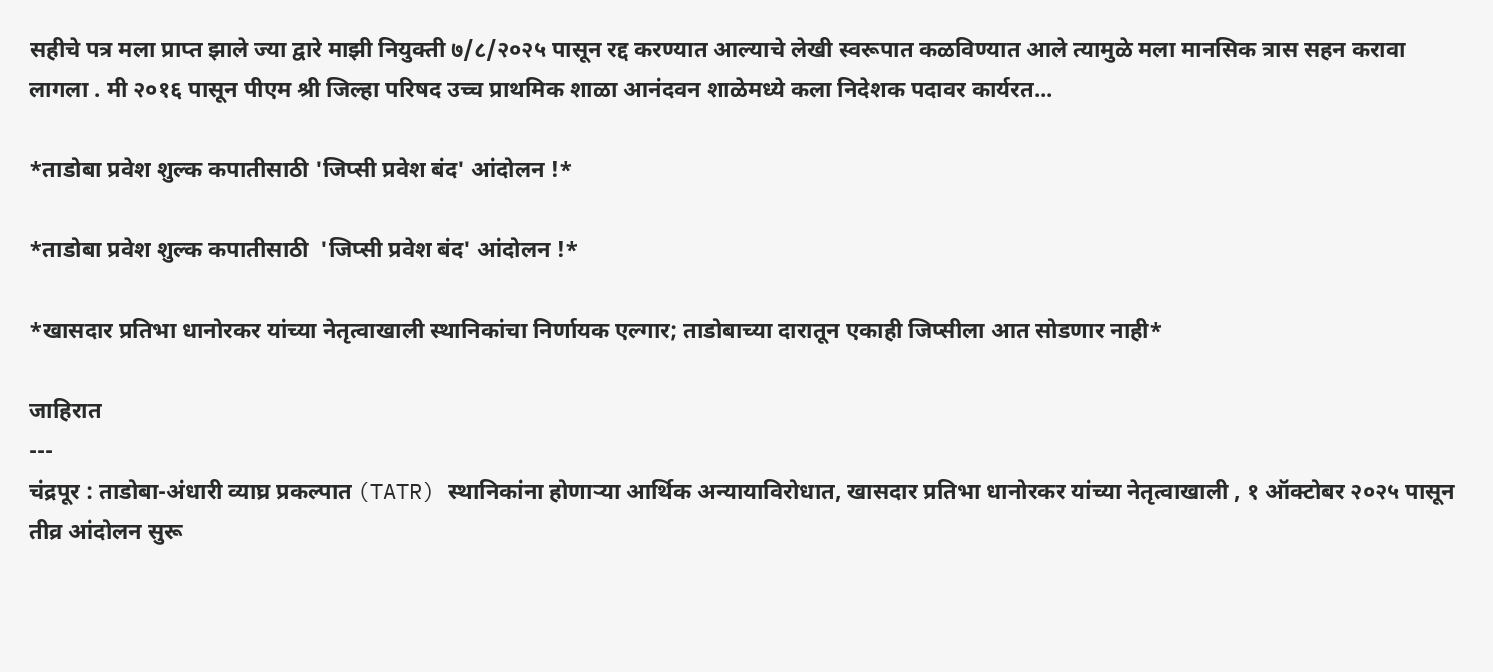सहीचे पत्र मला प्राप्त झाले ज्या द्वारे माझी नियुक्ती ७/८/२०२५ पासून रद्द करण्यात आल्याचे लेखी स्वरूपात कळविण्यात आले त्यामुळे मला मानसिक त्रास सहन करावा लागला . मी २०१६ पासून पीएम श्री जिल्हा परिषद उच्च प्राथमिक शाळा आनंदवन शाळेमध्ये कला निदेशक पदावर कार्यरत...

*ताडोबा प्रवेश शुल्क कपातीसाठी 'जिप्सी प्रवेश बंद' आंदोलन !*

*ताडोबा प्रवेश शुल्क कपातीसाठी  'जिप्सी प्रवेश बंद' आंदोलन !*

*खासदार प्रतिभा धानोरकर यांच्या नेतृत्वाखाली स्थानिकांचा निर्णायक एल्गार; ताडोबाच्या दारातून एकाही जिप्सीला आत सोडणार नाही*

जाहिरात
---
चंद्रपूर : ताडोबा-अंधारी व्याघ्र प्रकल्पात (TATR) स्थानिकांना होणाऱ्या आर्थिक अन्यायाविरोधात, खासदार प्रतिभा धानोरकर यांच्या नेतृत्वाखाली , १ ऑक्टोबर २०२५ पासून तीव्र आंदोलन सुरू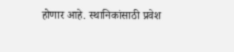होणार आहे. स्थानिकांसाठी प्रवेश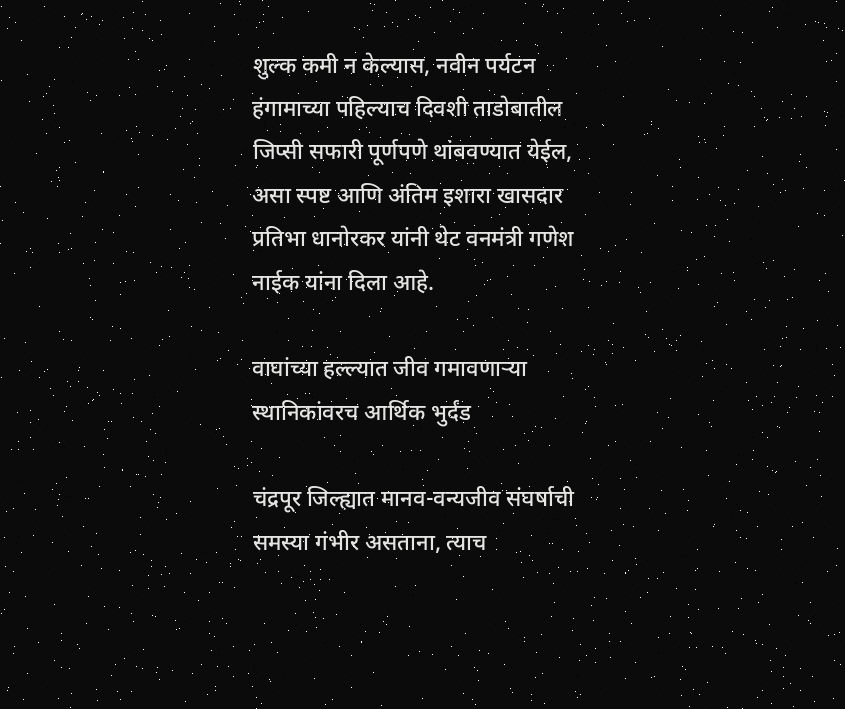शुल्क कमी न केल्यास, नवीन पर्यटन हंगामाच्या पहिल्याच दिवशी ताडोबातील जिप्सी सफारी पूर्णपणे थांबवण्यात येईल, असा स्पष्ट आणि अंतिम इशारा खासदार प्रतिभा धानोरकर यांनी थेट वनमंत्री गणेश नाईक यांना दिला आहे.

वाघांच्या हल्ल्यात जीव गमावणाऱ्या स्थानिकांवरच आर्थिक भुर्दंड

चंद्रपूर जिल्ह्यात मानव-वन्यजीव संघर्षाची समस्या गंभीर असताना, त्याच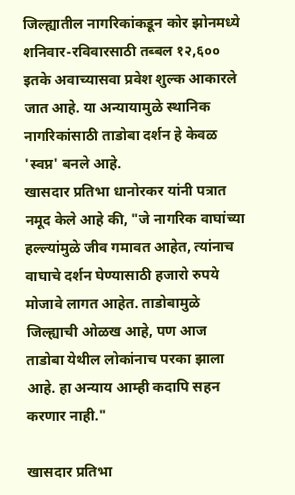जिल्ह्यातील नागरिकांकडून कोर झोनमध्ये शनिवार-रविवारसाठी तब्बल १२,६०० इतके अवाच्यासवा प्रवेश शुल्क आकारले जात आहे. या अन्यायामुळे स्थानिक नागरिकांसाठी ताडोबा दर्शन हे केवळ 'स्वप्न' बनले आहे.
खासदार प्रतिभा धानोरकर यांनी पत्रात नमूद केले आहे की, "जे नागरिक वाघांच्या हल्ल्यांमुळे जीव गमावत आहेत, त्यांनाच वाघाचे दर्शन घेण्यासाठी हजारो रुपये मोजावे लागत आहेत. ताडोबामुळे जिल्ह्याची ओळख आहे, पण आज ताडोबा येथील लोकांनाच परका झाला आहे. हा अन्याय आम्ही कदापि सहन करणार नाही."

खासदार प्रतिभा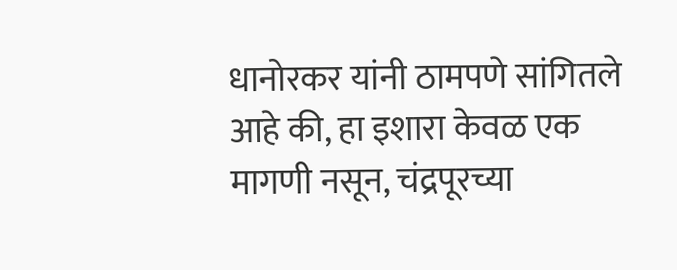धानोरकर यांनी ठामपणे सांगितले आहे की, हा इशारा केवळ एक मागणी नसून, चंद्रपूरच्या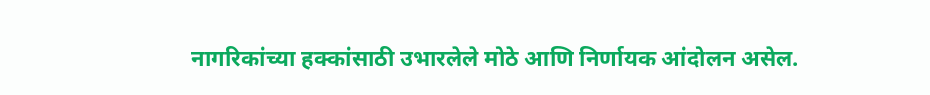नागरिकांच्या हक्कांसाठी उभारलेले मोठे आणि निर्णायक आंदोलन असेल.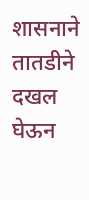शासनाने तातडीने दखल घेऊन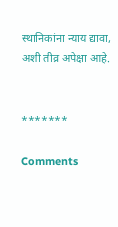स्थानिकांना न्याय द्यावा, अशी तीव्र अपेक्षा आहे.


*******

Comments